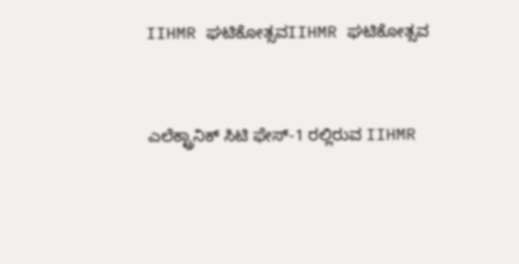IIHMR ಘಟಿಕೋತ್ಸವIIHMR ಘಟಿಕೋತ್ಸವ


ಎಲೆಕ್ಟ್ರಾನಿಕ್ ಸಿಟಿ ಫೇಸ್-1 ರಲ್ಲಿರುವ IIHMR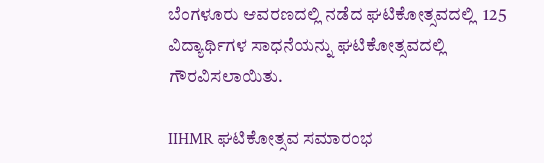ಬೆಂಗಳೂರು ಆವರಣದಲ್ಲಿ ನಡೆದ ಘಟಿಕೋತ್ಸವದಲ್ಲಿ  125 ವಿದ್ಯಾರ್ಥಿಗಳ ಸಾಧನೆಯನ್ನು ಘಟಿಕೋತ್ಸವದಲ್ಲಿ ಗೌರವಿಸಲಾಯಿತು.

IIHMR ಘಟಿಕೋತ್ಸವ ಸಮಾರಂಭ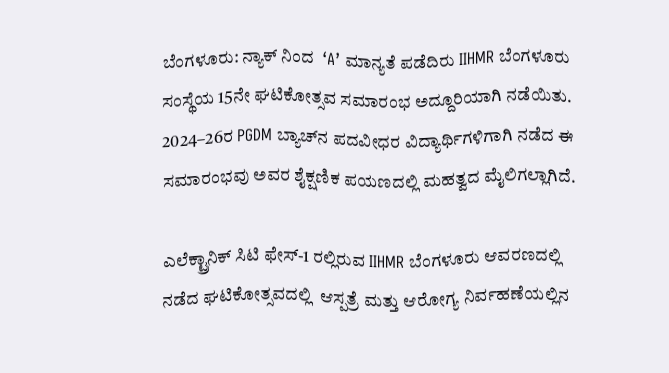ಬೆಂಗಳೂರು: ನ್ಯಾಕ್ ನಿಂದ  ‘A’ ಮಾನ್ಯತೆ ಪಡೆದಿರು IIHMR ಬೆಂಗಳೂರು ಸಂಸ್ಥೆಯ 15ನೇ ಘಟಿಕೋತ್ಸವ ಸಮಾರಂಭ ಅದ್ದೂರಿಯಾಗಿ ನಡೆಯಿತು. 2024–26ರ PGDM ಬ್ಯಾಚ್‌ನ ಪದವೀಧರ ವಿದ್ಯಾರ್ಥಿಗಳಿಗಾಗಿ ನಡೆದ ಈ ಸಮಾರಂಭವು ಅವರ ಶೈಕ್ಷಣಿಕ ಪಯಣದಲ್ಲಿ ಮಹತ್ವದ ಮೈಲಿಗಲ್ಲಾಗಿದೆ.

ಎಲೆಕ್ಟ್ರಾನಿಕ್ ಸಿಟಿ ಫೇಸ್-1 ರಲ್ಲಿರುವ IIHMR ಬೆಂಗಳೂರು ಆವರಣದಲ್ಲಿ ನಡೆದ ಘಟಿಕೋತ್ಸವದಲ್ಲಿ  ಆಸ್ಪತ್ರೆ ಮತ್ತು ಆರೋಗ್ಯ ನಿರ್ವಹಣೆಯಲ್ಲಿನ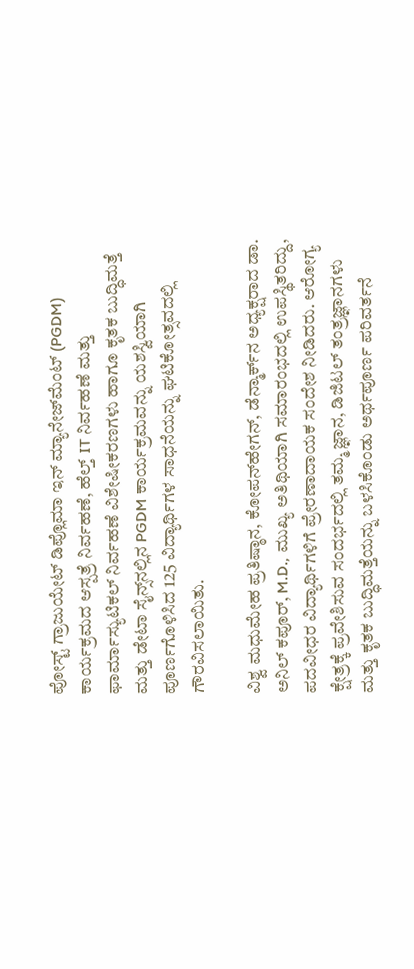ಪೋಸ್ಟ್ ಗ್ರಾಜುಯೇಟ್ ಡಿಪ್ಲೊಮಾ ಇನ್ ಮ್ಯಾನೇಜ್‌ಮೆಂಟ್ (PGDM) ಕಾರ್ಯಕ್ರಮದ ಆಸ್ಪತ್ರೆ ನಿರ್ವಹಣೆ, ಹೆಲ್ತ್ IT ನಿರ್ವಹಣೆ ಮತ್ತು ಫಾರ್ಮಾಸ್ಯುಟಿಕಲ್ ನಿರ್ವಹಣೆ ವಿಶೇಷೀಕರಣಗಳು ಹಾಗೂ ಕೃತಕ ಬುದ್ಧಿಮತ್ತೆ ಮತ್ತು ಡೇಟಾ ಸೈನ್ಸ್‌ನಲ್ಲಿನ PGDM ಕಾರ್ಯಕ್ರಮವನ್ನು ಯಶಸ್ವಿಯಾಗಿ ಪೂರ್ಣಗೊಳಿಸಿದ 125 ವಿದ್ಯಾರ್ಥಿಗಳ ಸಾಧನೆಯನ್ನು ಘಟಿಕೋತ್ಸವದಲ್ಲಿ ಗೌರವಿಸಲಾಯಿತು.

ವಿಶ್ವ ಮಧುಮೇಹ ಪ್ರತಿಷ್ಠಾನ, ಕೋಪನ್‌ಹೇಗನ್, ಡೆನ್ಮಾರ್ಕ್‌ನ ಅಧ್ಯಕ್ಷರಾದ ಡಾ. ಅನಿಲ್ ಕಪೂರ್, M.D., ಮುಖ್ಯ ಅತಿಥಿಯಾಗಿ ಸಮಾರಂಭದಲ್ಲಿ ಉಪಸ್ಥಿತರಿದ್ದು, ಪದವೀಧರ ವಿದ್ಯಾರ್ಥಿಗಳಿಗೆ ಪ್ರೇರಣಾದಾಯಕ ಸಂದೇಶ ನೀಡಿದರು. ಆರೋಗ್ಯ ಕ್ಷೇತ್ರಕ್ಕೆ ಪ್ರವೇಶಿಸುವ ಸಂದರ್ಭದಲ್ಲಿ ತಮ್ಮ ಜ್ಞಾನ, ಡಿಜಿಟಲ್ ತಂತ್ರಜ್ಞಾನಗಳು ಮತ್ತು ಕೃತಕ ಬುದ್ಧಿಮತ್ತೆಯನ್ನು ಬಳಸಿಕೊಂಡು ಅರ್ಥಪೂರ್ಣ ಪರಿವರ್ತನೆ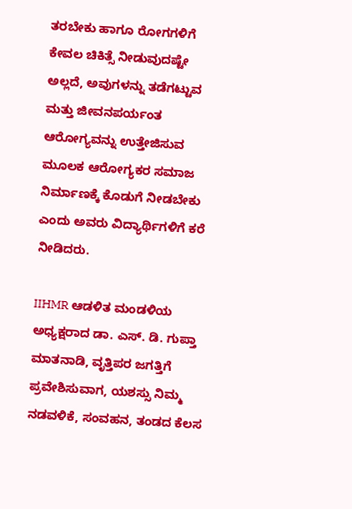ತರಬೇಕು ಹಾಗೂ ರೋಗಗಳಿಗೆ ಕೇವಲ ಚಿಕಿತ್ಸೆ ನೀಡುವುದಷ್ಟೇ ಅಲ್ಲದೆ, ಅವುಗಳನ್ನು ತಡೆಗಟ್ಟುವ ಮತ್ತು ಜೀವನಪರ್ಯಂತ ಆರೋಗ್ಯವನ್ನು ಉತ್ತೇಜಿಸುವ ಮೂಲಕ ಆರೋಗ್ಯಕರ ಸಮಾಜ ನಿರ್ಮಾಣಕ್ಕೆ ಕೊಡುಗೆ ನೀಡಬೇಕು ಎಂದು ಅವರು ವಿದ್ಯಾರ್ಥಿಗಳಿಗೆ ಕರೆ ನೀಡಿದರು.

IIHMR ಆಡಳಿತ ಮಂಡಳಿಯ ಅಧ್ಯಕ್ಷರಾದ ಡಾ. ಎಸ್. ಡಿ. ಗುಪ್ತಾ ಮಾತನಾಡಿ, ವೃತ್ತಿಪರ ಜಗತ್ತಿಗೆ ಪ್ರವೇಶಿಸುವಾಗ, ಯಶಸ್ಸು ನಿಮ್ಮ ನಡವಳಿಕೆ, ಸಂವಹನ, ತಂಡದ ಕೆಲಸ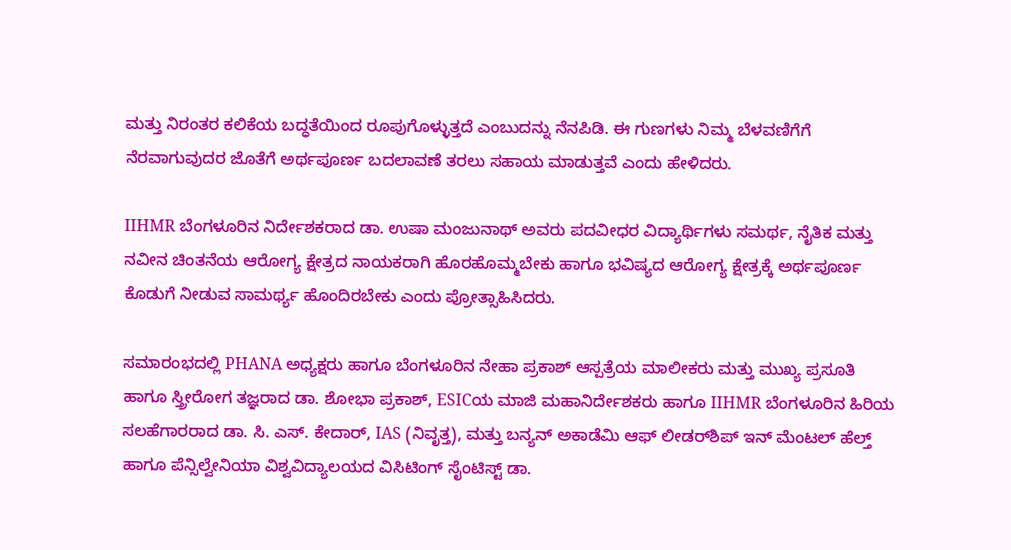ಮತ್ತು ನಿರಂತರ ಕಲಿಕೆಯ ಬದ್ಧತೆಯಿಂದ ರೂಪುಗೊಳ್ಳುತ್ತದೆ ಎಂಬುದನ್ನು ನೆನಪಿಡಿ. ಈ ಗುಣಗಳು ನಿಮ್ಮ ಬೆಳವಣಿಗೆಗೆ ನೆರವಾಗುವುದರ ಜೊತೆಗೆ ಅರ್ಥಪೂರ್ಣ ಬದಲಾವಣೆ ತರಲು ಸಹಾಯ ಮಾಡುತ್ತವೆ ಎಂದು ಹೇಳಿದರು.

IIHMR ಬೆಂಗಳೂರಿನ ನಿರ್ದೇಶಕರಾದ ಡಾ. ಉಷಾ ಮಂಜುನಾಥ್ ಅವರು ಪದವೀಧರ ವಿದ್ಯಾರ್ಥಿಗಳು ಸಮರ್ಥ, ನೈತಿಕ ಮತ್ತು ನವೀನ ಚಿಂತನೆಯ ಆರೋಗ್ಯ ಕ್ಷೇತ್ರದ ನಾಯಕರಾಗಿ ಹೊರಹೊಮ್ಮಬೇಕು ಹಾಗೂ ಭವಿಷ್ಯದ ಆರೋಗ್ಯ ಕ್ಷೇತ್ರಕ್ಕೆ ಅರ್ಥಪೂರ್ಣ ಕೊಡುಗೆ ನೀಡುವ ಸಾಮರ್ಥ್ಯ ಹೊಂದಿರಬೇಕು ಎಂದು ಪ್ರೋತ್ಸಾಹಿಸಿದರು.

ಸಮಾರಂಭದಲ್ಲಿ PHANA ಅಧ್ಯಕ್ಷರು ಹಾಗೂ ಬೆಂಗಳೂರಿನ ನೇಹಾ ಪ್ರಕಾಶ್ ಆಸ್ಪತ್ರೆಯ ಮಾಲೀಕರು ಮತ್ತು ಮುಖ್ಯ ಪ್ರಸೂತಿ ಹಾಗೂ ಸ್ತ್ರೀರೋಗ ತಜ್ಞರಾದ ಡಾ. ಶೋಭಾ ಪ್ರಕಾಶ್, ESICಯ ಮಾಜಿ ಮಹಾನಿರ್ದೇಶಕರು ಹಾಗೂ IIHMR ಬೆಂಗಳೂರಿನ ಹಿರಿಯ ಸಲಹೆಗಾರರಾದ ಡಾ. ಸಿ. ಎಸ್. ಕೇದಾರ್, IAS (ನಿವೃತ್ತ), ಮತ್ತು ಬನ್ಯನ್ ಅಕಾಡೆಮಿ ಆಫ್ ಲೀಡರ್‌ಶಿಪ್ ಇನ್ ಮೆಂಟಲ್ ಹೆಲ್ತ್ ಹಾಗೂ ಪೆನ್ಸಿಲ್ವೇನಿಯಾ ವಿಶ್ವವಿದ್ಯಾಲಯದ ವಿಸಿಟಿಂಗ್ ಸೈಂಟಿಸ್ಟ್ ಡಾ.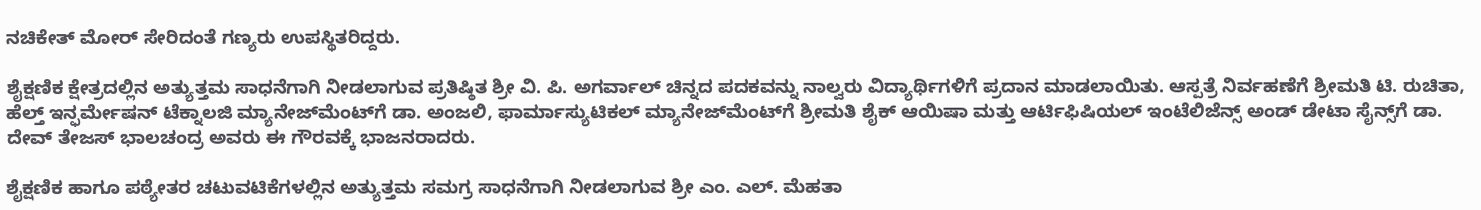ನಚಿಕೇತ್ ಮೋರ್ ಸೇರಿದಂತೆ ಗಣ್ಯರು ಉಪಸ್ಥಿತರಿದ್ದರು.

ಶೈಕ್ಷಣಿಕ ಕ್ಷೇತ್ರದಲ್ಲಿನ ಅತ್ಯುತ್ತಮ ಸಾಧನೆಗಾಗಿ ನೀಡಲಾಗುವ ಪ್ರತಿಷ್ಠಿತ ಶ್ರೀ ವಿ. ಪಿ. ಅಗರ್ವಾಲ್ ಚಿನ್ನದ ಪದಕವನ್ನು ನಾಲ್ವರು ವಿದ್ಯಾರ್ಥಿಗಳಿಗೆ ಪ್ರದಾನ ಮಾಡಲಾಯಿತು. ಆಸ್ಪತ್ರೆ ನಿರ್ವಹಣೆಗೆ ಶ್ರೀಮತಿ ಟಿ. ರುಚಿತಾ, ಹೆಲ್ತ್ ಇನ್ಫರ್ಮೇಷನ್ ಟೆಕ್ನಾಲಜಿ ಮ್ಯಾನೇಜ್‌ಮೆಂಟ್‌ಗೆ ಡಾ. ಅಂಜಲಿ, ಫಾರ್ಮಾಸ್ಯುಟಿಕಲ್ ಮ್ಯಾನೇಜ್‌ಮೆಂಟ್‌ಗೆ ಶ್ರೀಮತಿ ಶೈಕ್ ಆಯಿಷಾ ಮತ್ತು ಆರ್ಟಿಫಿಷಿಯಲ್ ಇಂಟೆಲಿಜೆನ್ಸ್ ಅಂಡ್ ಡೇಟಾ ಸೈನ್ಸ್‌ಗೆ ಡಾ. ದೇವ್ ತೇಜಸ್ ಭಾಲಚಂದ್ರ ಅವರು ಈ ಗೌರವಕ್ಕೆ ಭಾಜನರಾದರು.

ಶೈಕ್ಷಣಿಕ ಹಾಗೂ ಪಠ್ಯೇತರ ಚಟುವಟಿಕೆಗಳಲ್ಲಿನ ಅತ್ಯುತ್ತಮ ಸಮಗ್ರ ಸಾಧನೆಗಾಗಿ ನೀಡಲಾಗುವ ಶ್ರೀ ಎಂ. ಎಲ್. ಮೆಹತಾ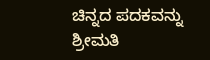ಚಿನ್ನದ ಪದಕವನ್ನು ಶ್ರೀಮತಿ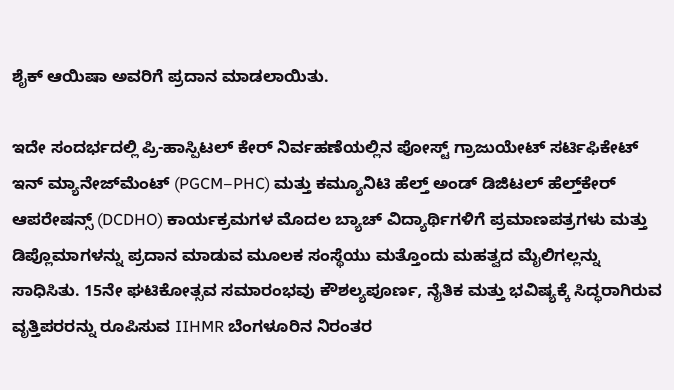ಶೈಕ್ ಆಯಿಷಾ ಅವರಿಗೆ ಪ್ರದಾನ ಮಾಡಲಾಯಿತು.

ಇದೇ ಸಂದರ್ಭದಲ್ಲಿ ಪ್ರಿ-ಹಾಸ್ಪಿಟಲ್ ಕೇರ್ ನಿರ್ವಹಣೆಯಲ್ಲಿನ ಪೋಸ್ಟ್ ಗ್ರಾಜುಯೇಟ್ ಸರ್ಟಿಫಿಕೇಟ್ ಇನ್ ಮ್ಯಾನೇಜ್‌ಮೆಂಟ್ (PGCM–PHC) ಮತ್ತು ಕಮ್ಯೂನಿಟಿ ಹೆಲ್ತ್ ಅಂಡ್ ಡಿಜಿಟಲ್ ಹೆಲ್ತ್‌ಕೇರ್ ಆಪರೇಷನ್ಸ್ (DCDHO) ಕಾರ್ಯಕ್ರಮಗಳ ಮೊದಲ ಬ್ಯಾಚ್ ವಿದ್ಯಾರ್ಥಿಗಳಿಗೆ ಪ್ರಮಾಣಪತ್ರಗಳು ಮತ್ತು ಡಿಪ್ಲೊಮಾಗಳನ್ನು ಪ್ರದಾನ ಮಾಡುವ ಮೂಲಕ ಸಂಸ್ಥೆಯು ಮತ್ತೊಂದು ಮಹತ್ವದ ಮೈಲಿಗಲ್ಲನ್ನು ಸಾಧಿಸಿತು. 15ನೇ ಘಟಿಕೋತ್ಸವ ಸಮಾರಂಭವು ಕೌಶಲ್ಯಪೂರ್ಣ, ನೈತಿಕ ಮತ್ತು ಭವಿಷ್ಯಕ್ಕೆ ಸಿದ್ಧರಾಗಿರುವ ವೃತ್ತಿಪರರನ್ನು ರೂಪಿಸುವ IIHMR ಬೆಂಗಳೂರಿನ ನಿರಂತರ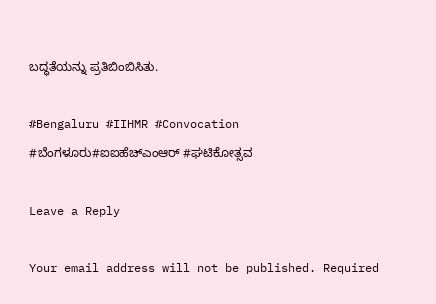ಬದ್ಧತೆಯನ್ನು ಪ್ರತಿಬಿಂಬಿಸಿತು.

#Bengaluru #IIHMR #Convocation #ಬೆಂಗಳೂರು#ಐಐಹೆಚ್ಎಂಆರ್ #ಘಟಿಕೋತ್ಸವ

Leave a Reply

Your email address will not be published. Required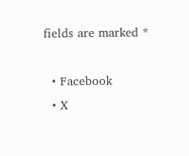fields are marked *

  • Facebook
  • X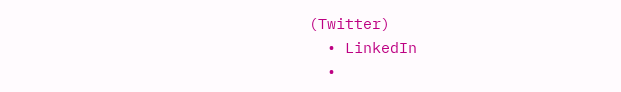(Twitter)
  • LinkedIn
  •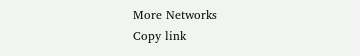More Networks
Copy link